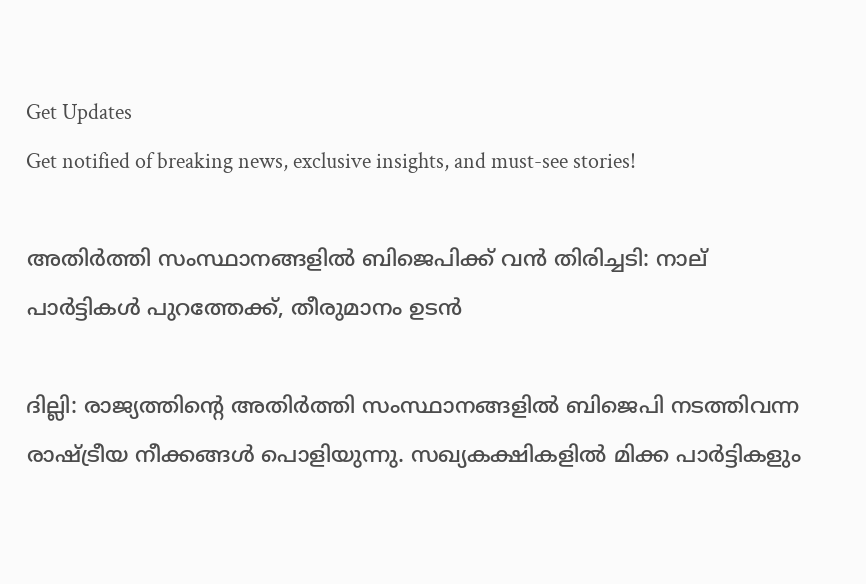Get Updates
Get notified of breaking news, exclusive insights, and must-see stories!

അതിര്‍ത്തി സംസ്ഥാനങ്ങളില്‍ ബിജെപിക്ക് വന്‍ തിരിച്ചടി: നാല് പാര്‍ട്ടികള്‍ പുറത്തേക്ക്, തീരുമാനം ഉടന്‍

ദില്ലി: രാജ്യത്തിന്റെ അതിര്‍ത്തി സംസ്ഥാനങ്ങളില്‍ ബിജെപി നടത്തിവന്ന രാഷ്ട്രീയ നീക്കങ്ങള്‍ പൊളിയുന്നു. സഖ്യകക്ഷികളില്‍ മിക്ക പാര്‍ട്ടികളും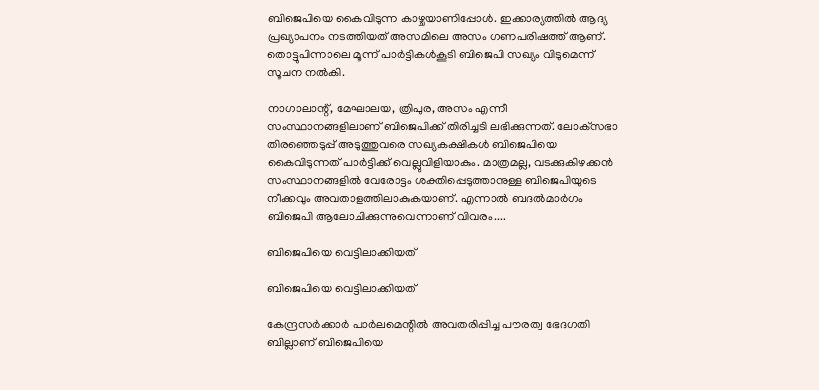ബിജെപിയെ കൈവിടുന്ന കാഴ്ചയാണിപ്പോള്‍. ഇക്കാര്യത്തില്‍ ആദ്യ പ്രഖ്യാപനം നടത്തിയത് അസമിലെ അസം ഗണപരിഷത്ത് ആണ്. തൊട്ടുപിന്നാലെ മൂന്ന് പാര്‍ട്ടികള്‍കൂടി ബിജെപി സഖ്യം വിടുമെന്ന് സൂചന നല്‍കി.

നാഗാലാന്റ്, മേഘാലയ, ത്രിപുര, അസം എന്നീ സംസ്ഥാനങ്ങളിലാണ് ബിജെപിക്ക് തിരിച്ചടി ലഭിക്കുന്നത്. ലോക്‌സഭാ തിരഞ്ഞെടുപ്പ് അടുത്തുവരെ സഖ്യകക്ഷികള്‍ ബിജെപിയെ കൈവിടുന്നത് പാര്‍ട്ടിക്ക് വെല്ലുവിളിയാകും. മാത്രമല്ല, വടക്കുകിഴക്കന്‍ സംസ്ഥാനങ്ങളില്‍ വേരോട്ടം ശക്തിപ്പെടുത്താനുള്ള ബിജെപിയുടെ നീക്കവും അവതാളത്തിലാകുകയാണ്. എന്നാല്‍ ബദല്‍മാര്‍ഗം ബിജെപി ആലോചിക്കുന്നുവെന്നാണ് വിവരം....

ബിജെപിയെ വെട്ടിലാക്കിയത്

ബിജെപിയെ വെട്ടിലാക്കിയത്

കേന്ദ്രസര്‍ക്കാര്‍ പാര്‍ലമെന്റില്‍ അവതരിപ്പിച്ച പൗരത്വ ഭേദഗതി ബില്ലാണ് ബിജെപിയെ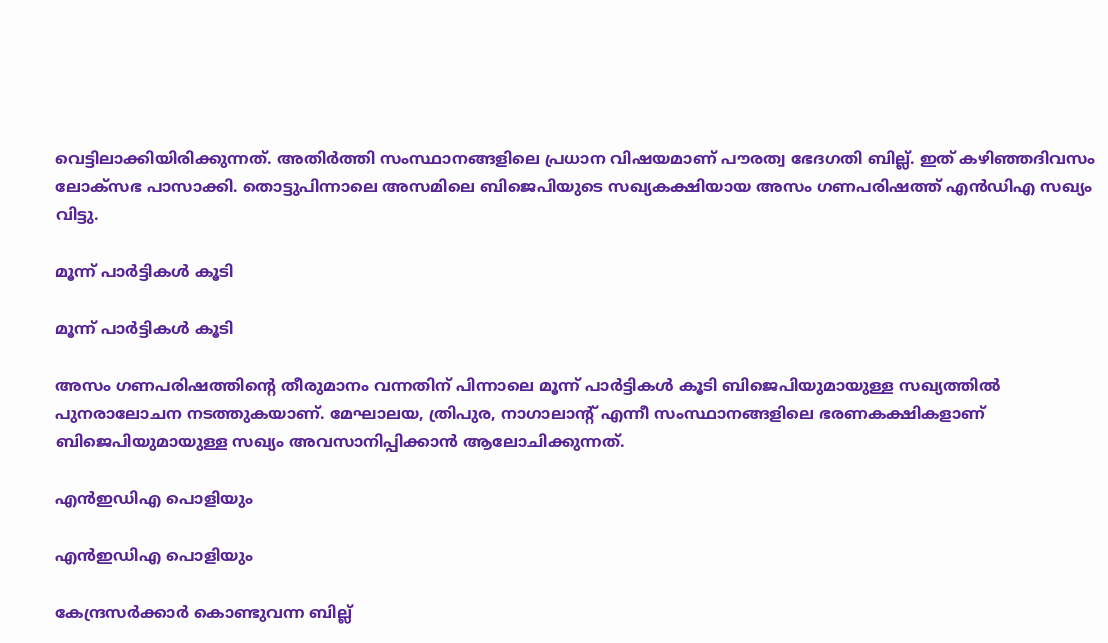വെട്ടിലാക്കിയിരിക്കുന്നത്. അതിര്‍ത്തി സംസ്ഥാനങ്ങളിലെ പ്രധാന വിഷയമാണ് പൗരത്വ ഭേദഗതി ബില്ല്. ഇത് കഴിഞ്ഞദിവസം ലോക്‌സഭ പാസാക്കി. തൊട്ടുപിന്നാലെ അസമിലെ ബിജെപിയുടെ സഖ്യകക്ഷിയായ അസം ഗണപരിഷത്ത് എന്‍ഡിഎ സഖ്യം വിട്ടു.

മൂന്ന് പാര്‍ട്ടികള്‍ കൂടി

മൂന്ന് പാര്‍ട്ടികള്‍ കൂടി

അസം ഗണപരിഷത്തിന്റെ തീരുമാനം വന്നതിന് പിന്നാലെ മൂന്ന് പാര്‍ട്ടികള്‍ കൂടി ബിജെപിയുമായുള്ള സഖ്യത്തില്‍ പുനരാലോചന നടത്തുകയാണ്. മേഘാലയ, ത്രിപുര, നാഗാലാന്റ് എന്നീ സംസ്ഥാനങ്ങളിലെ ഭരണകക്ഷികളാണ് ബിജെപിയുമായുള്ള സഖ്യം അവസാനിപ്പിക്കാന്‍ ആലോചിക്കുന്നത്.

എന്‍ഇഡിഎ പൊളിയും

എന്‍ഇഡിഎ പൊളിയും

കേന്ദ്രസര്‍ക്കാര്‍ കൊണ്ടുവന്ന ബില്ല്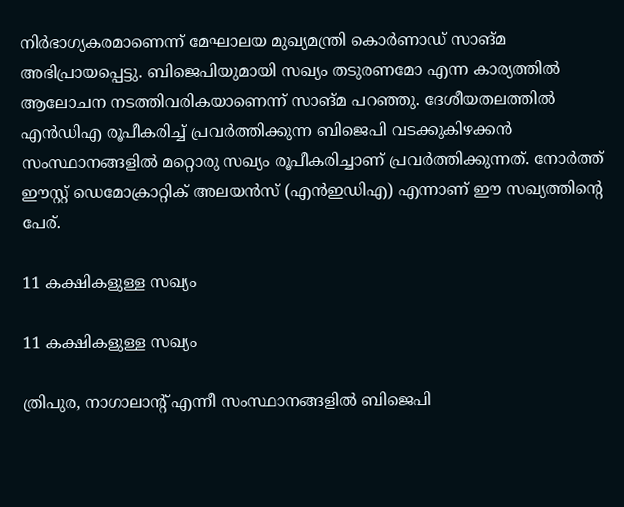നിര്‍ഭാഗ്യകരമാണെന്ന് മേഘാലയ മുഖ്യമന്ത്രി കൊര്‍ണാഡ് സാങ്മ അഭിപ്രായപ്പെട്ടു. ബിജെപിയുമായി സഖ്യം തടുരണമോ എന്ന കാര്യത്തില്‍ ആലോചന നടത്തിവരികയാണെന്ന് സാങ്മ പറഞ്ഞു. ദേശീയതലത്തില്‍ എന്‍ഡിഎ രൂപീകരിച്ച് പ്രവര്‍ത്തിക്കുന്ന ബിജെപി വടക്കുകിഴക്കന്‍ സംസ്ഥാനങ്ങളില്‍ മറ്റൊരു സഖ്യം രൂപീകരിച്ചാണ് പ്രവര്‍ത്തിക്കുന്നത്. നോര്‍ത്ത് ഈസ്റ്റ് ഡെമോക്രാറ്റിക് അലയന്‍സ് (എന്‍ഇഡിഎ) എന്നാണ് ഈ സഖ്യത്തിന്റെ പേര്.

11 കക്ഷികളുള്ള സഖ്യം

11 കക്ഷികളുള്ള സഖ്യം

ത്രിപുര, നാഗാലാന്റ് എന്നീ സംസ്ഥാനങ്ങളില്‍ ബിജെപി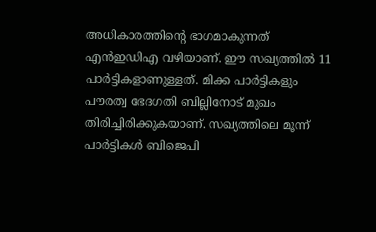അധികാരത്തിന്റെ ഭാഗമാകുന്നത് എന്‍ഇഡിഎ വഴിയാണ്. ഈ സഖ്യത്തില്‍ 11 പാര്‍ട്ടികളാണുള്ളത്. മിക്ക പാര്‍ട്ടികളും പൗരത്വ ഭേദഗതി ബില്ലിനോട് മുഖം തിരിച്ചിരിക്കുകയാണ്. സഖ്യത്തിലെ മൂന്ന് പാര്‍ട്ടികള്‍ ബിജെപി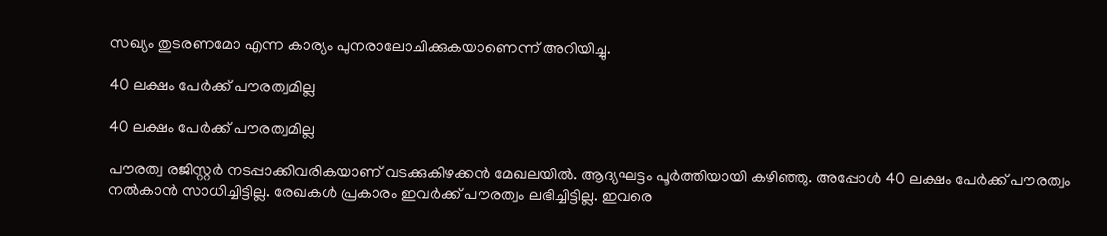സഖ്യം തുടരണമോ എന്ന കാര്യം പുനരാലോചിക്കുകയാണെന്ന് അറിയിച്ചു.

40 ലക്ഷം പേര്‍ക്ക് പൗരത്വമില്ല

40 ലക്ഷം പേര്‍ക്ക് പൗരത്വമില്ല

പൗരത്വ രജിസ്റ്റര്‍ നടപ്പാക്കിവരികയാണ് വടക്കുകിഴക്കന്‍ മേഖലയില്‍. ആദ്യഘട്ടം പൂര്‍ത്തിയായി കഴിഞ്ഞു. അപ്പോള്‍ 40 ലക്ഷം പേര്‍ക്ക് പൗരത്വം നല്‍കാന്‍ സാധിച്ചിട്ടില്ല. രേഖകള്‍ പ്രകാരം ഇവര്‍ക്ക് പൗരത്വം ലഭിച്ചിട്ടില്ല. ഇവരെ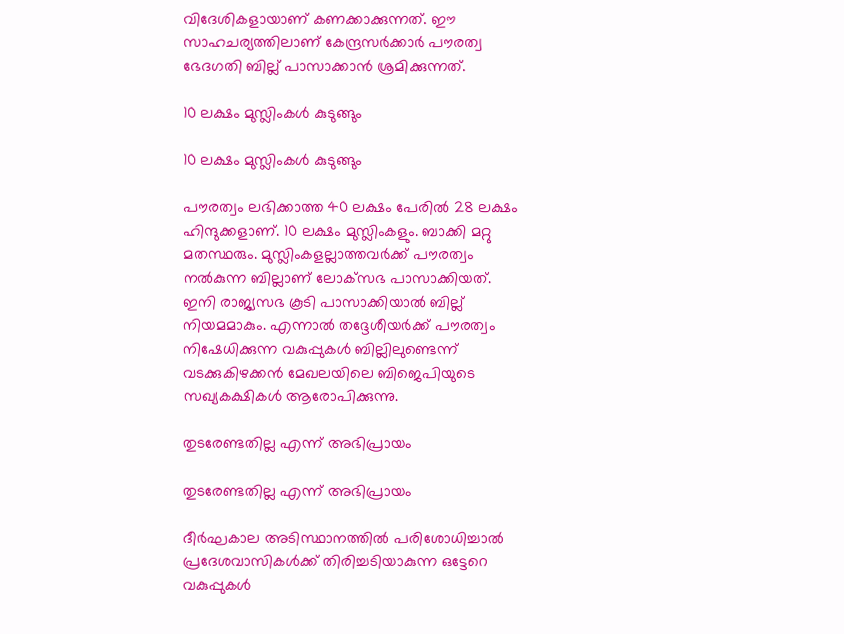വിദേശികളായാണ് കണക്കാക്കുന്നത്. ഈ സാഹചര്യത്തിലാണ് കേന്ദ്രസര്‍ക്കാര്‍ പൗരത്വ ഭേദഗതി ബില്ല് പാസാക്കാന്‍ ശ്രമിക്കുന്നത്.

10 ലക്ഷം മുസ്ലിംകള്‍ കുടുങ്ങും

10 ലക്ഷം മുസ്ലിംകള്‍ കുടുങ്ങും

പൗരത്വം ലഭിക്കാത്ത 40 ലക്ഷം പേരില്‍ 28 ലക്ഷം ഹിന്ദുക്കളാണ്. 10 ലക്ഷം മുസ്ലിംകളും. ബാക്കി മറ്റു മതസ്ഥരും. മുസ്ലിംകളല്ലാത്തവര്‍ക്ക് പൗരത്വം നല്‍കുന്ന ബില്ലാണ് ലോക്‌സഭ പാസാക്കിയത്. ഇനി രാജ്യസഭ കൂടി പാസാക്കിയാല്‍ ബില്ല് നിയമമാകും. എന്നാല്‍ തദ്ദേശീയര്‍ക്ക് പൗരത്വം നിഷേധിക്കുന്ന വകുപ്പുകള്‍ ബില്ലിലുണ്ടെന്ന് വടക്കുകിഴക്കന്‍ മേഖലയിലെ ബിജെപിയുടെ സഖ്യകക്ഷികള്‍ ആരോപിക്കുന്നു.

തുടരേണ്ടതില്ല എന്ന് അഭിപ്രായം

തുടരേണ്ടതില്ല എന്ന് അഭിപ്രായം

ദീര്‍ഘകാല അടിസ്ഥാനത്തില്‍ പരിശോധിച്ചാല്‍ പ്രദേശവാസികള്‍ക്ക് തിരിച്ചടിയാകുന്ന ഒട്ടേറെ വകുപ്പുകള്‍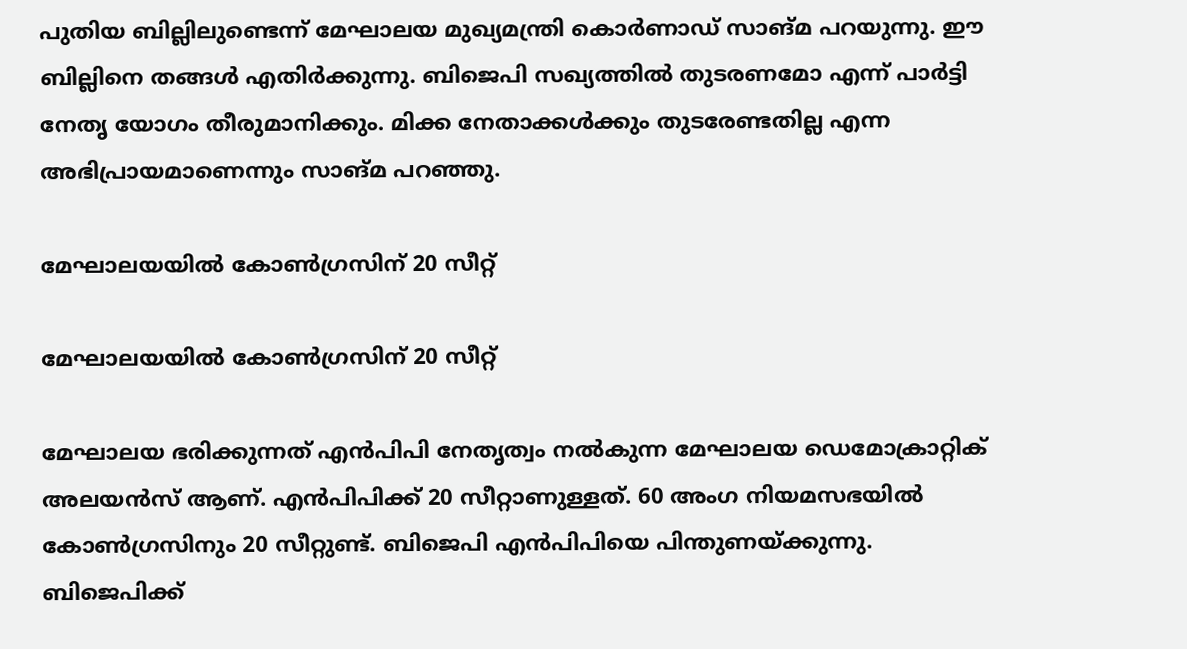പുതിയ ബില്ലിലുണ്ടെന്ന് മേഘാലയ മുഖ്യമന്ത്രി കൊര്‍ണാഡ് സാങ്മ പറയുന്നു. ഈ ബില്ലിനെ തങ്ങള്‍ എതിര്‍ക്കുന്നു. ബിജെപി സഖ്യത്തില്‍ തുടരണമോ എന്ന് പാര്‍ട്ടി നേതൃ യോഗം തീരുമാനിക്കും. മിക്ക നേതാക്കള്‍ക്കും തുടരേണ്ടതില്ല എന്ന അഭിപ്രായമാണെന്നും സാങ്മ പറഞ്ഞു.

മേഘാലയയില്‍ കോണ്‍ഗ്രസിന് 20 സീറ്റ്

മേഘാലയയില്‍ കോണ്‍ഗ്രസിന് 20 സീറ്റ്

മേഘാലയ ഭരിക്കുന്നത് എന്‍പിപി നേതൃത്വം നല്‍കുന്ന മേഘാലയ ഡെമോക്രാറ്റിക് അലയന്‍സ് ആണ്. എന്‍പിപിക്ക് 20 സീറ്റാണുള്ളത്. 60 അംഗ നിയമസഭയില്‍ കോണ്‍ഗ്രസിനും 20 സീറ്റുണ്ട്. ബിജെപി എന്‍പിപിയെ പിന്തുണയ്ക്കുന്നു. ബിജെപിക്ക്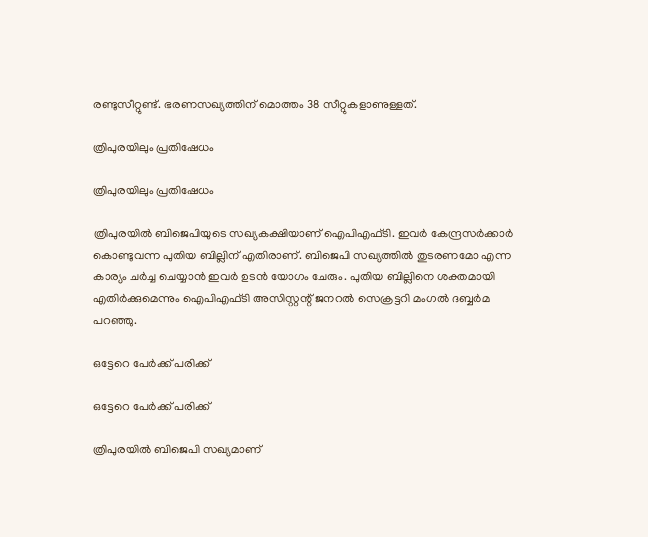രണ്ടുസീറ്റുണ്ട്. ഭരണസഖ്യത്തിന് മൊത്തം 38 സീറ്റുകളാണുള്ളത്.

ത്രിപുരയിലും പ്രതിഷേധം

ത്രിപുരയിലും പ്രതിഷേധം

ത്രിപുരയില്‍ ബിജെപിയുടെ സഖ്യകക്ഷിയാണ് ഐപിഎഫ്ടി. ഇവര്‍ കേന്ദ്രസര്‍ക്കാര്‍ കൊണ്ടുവന്ന പുതിയ ബില്ലിന് എതിരാണ്. ബിജെപി സഖ്യത്തില്‍ തുടരണമോ എന്ന കാര്യം ചര്‍ച്ച ചെയ്യാന്‍ ഇവര്‍ ഉടന്‍ യോഗം ചേരും. പുതിയ ബില്ലിനെ ശക്തമായി എതിര്‍ക്കുമെന്നും ഐപിഎഫ്ടി അസിസ്റ്റന്റ് ജനറല്‍ സെക്രട്ടറി മംഗല്‍ ദബ്ബര്‍മ പറഞ്ഞു.

ഒട്ടേറെ പേര്‍ക്ക് പരിക്ക്

ഒട്ടേറെ പേര്‍ക്ക് പരിക്ക്

ത്രിപുരയില്‍ ബിജെപി സഖ്യമാണ്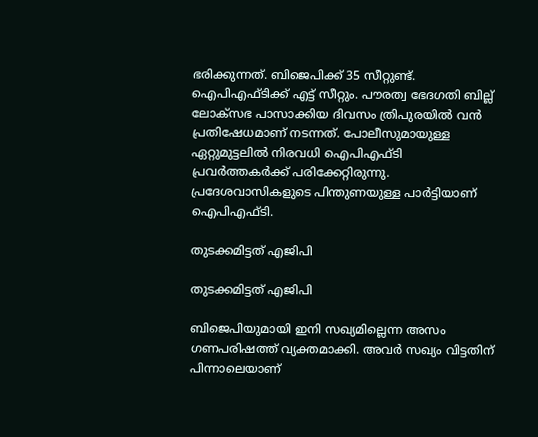ഭരിക്കുന്നത്. ബിജെപിക്ക് 35 സീറ്റുണ്ട്. ഐപിഎഫ്ടിക്ക് എട്ട് സീറ്റും. പൗരത്വ ഭേദഗതി ബില്ല് ലോക്‌സഭ പാസാക്കിയ ദിവസം ത്രിപുരയില്‍ വന്‍ പ്രതിഷേധമാണ് നടന്നത്. പോലീസുമായുള്ള ഏറ്റുമുട്ടലില്‍ നിരവധി ഐപിഎഫ്ടി പ്രവര്‍ത്തകര്‍ക്ക് പരിക്കേറ്റിരുന്നു. പ്രദേശവാസികളുടെ പിന്തുണയുള്ള പാര്‍ട്ടിയാണ് ഐപിഎഫ്ടി.

തുടക്കമിട്ടത് എജിപി

തുടക്കമിട്ടത് എജിപി

ബിജെപിയുമായി ഇനി സഖ്യമില്ലെന്ന അസം ഗണപരിഷത്ത് വ്യക്തമാക്കി. അവര്‍ സഖ്യം വിട്ടതിന് പിന്നാലെയാണ്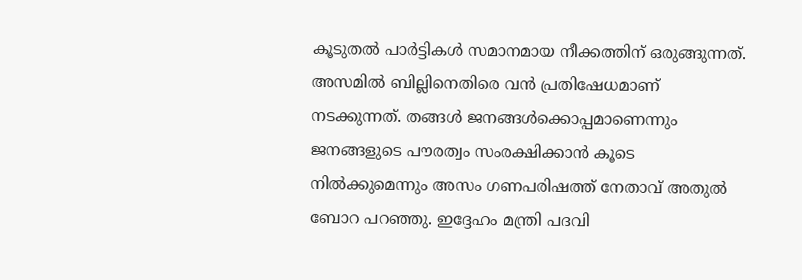കൂടുതല്‍ പാര്‍ട്ടികള്‍ സമാനമായ നീക്കത്തിന് ഒരുങ്ങുന്നത്. അസമില്‍ ബില്ലിനെതിരെ വന്‍ പ്രതിഷേധമാണ് നടക്കുന്നത്. തങ്ങള്‍ ജനങ്ങള്‍ക്കൊപ്പമാണെന്നും ജനങ്ങളുടെ പൗരത്വം സംരക്ഷിക്കാന്‍ കൂടെ നില്‍ക്കുമെന്നും അസം ഗണപരിഷത്ത് നേതാവ് അതുല്‍ ബോറ പറഞ്ഞു. ഇദ്ദേഹം മന്ത്രി പദവി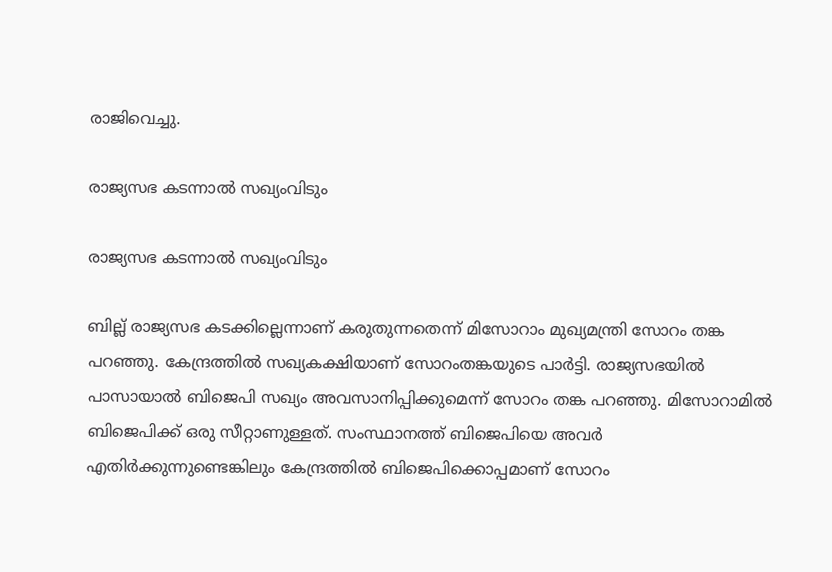രാജിവെച്ചു.

രാജ്യസഭ കടന്നാല്‍ സഖ്യംവിടും

രാജ്യസഭ കടന്നാല്‍ സഖ്യംവിടും

ബില്ല് രാജ്യസഭ കടക്കില്ലെന്നാണ് കരുതുന്നതെന്ന് മിസോറാം മുഖ്യമന്ത്രി സോറം തങ്ക പറഞ്ഞു. കേന്ദ്രത്തില്‍ സഖ്യകക്ഷിയാണ് സോറംതങ്കയുടെ പാര്‍ട്ടി. രാജ്യസഭയില്‍ പാസായാല്‍ ബിജെപി സഖ്യം അവസാനിപ്പിക്കുമെന്ന് സോറം തങ്ക പറഞ്ഞു. മിസോറാമില്‍ ബിജെപിക്ക് ഒരു സീറ്റാണുള്ളത്. സംസ്ഥാനത്ത് ബിജെപിയെ അവര്‍ എതിര്‍ക്കുന്നുണ്ടെങ്കിലും കേന്ദ്രത്തില്‍ ബിജെപിക്കൊപ്പമാണ് സോറം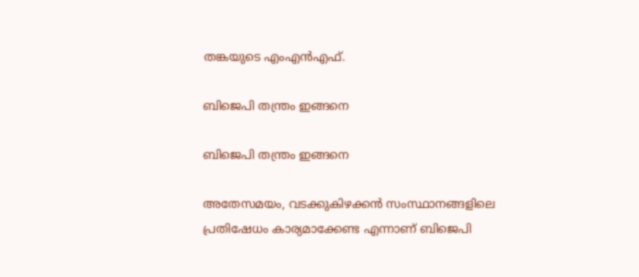തങ്കയുടെ എംഎന്‍എഫ്.

ബിജെപി തന്ത്രം ഇങ്ങനെ

ബിജെപി തന്ത്രം ഇങ്ങനെ

അതേസമയം, വടക്കുകിഴക്കന്‍ സംസ്ഥാനങ്ങളിലെ പ്രതിഷേധം കാര്യമാക്കേണ്ട എന്നാണ് ബിജെപി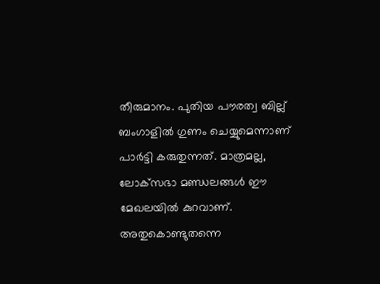തീരുമാനം. പുതിയ പൗരത്വ ബില്ല് ബംഗാളില്‍ ഗുണം ചെയ്യുമെന്നാണ് പാര്‍ട്ടി കരുതുന്നത്. മാത്രമല്ല, ലോക്‌സഭാ മണ്ഡലങ്ങള്‍ ഈ മേഖലയില്‍ കുറവാണ്. അതുകൊണ്ടുതന്നെ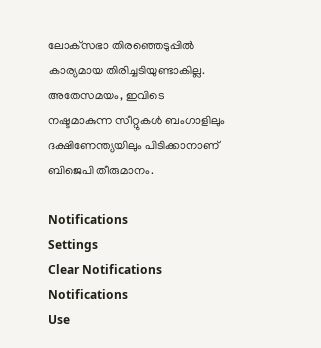ലോക്‌സഭാ തിരഞ്ഞെടുപ്പില്‍ കാര്യമായ തിരിച്ചടിയുണ്ടാകില്ല. അതേസമയം, ഇവിടെ നഷ്ടമാകുന്ന സീറ്റുകള്‍ ബംഗാളിലും ദക്ഷിണേന്ത്യയിലും പിടിക്കാനാണ് ബിജെപി തീരുമാനം.

Notifications
Settings
Clear Notifications
Notifications
Use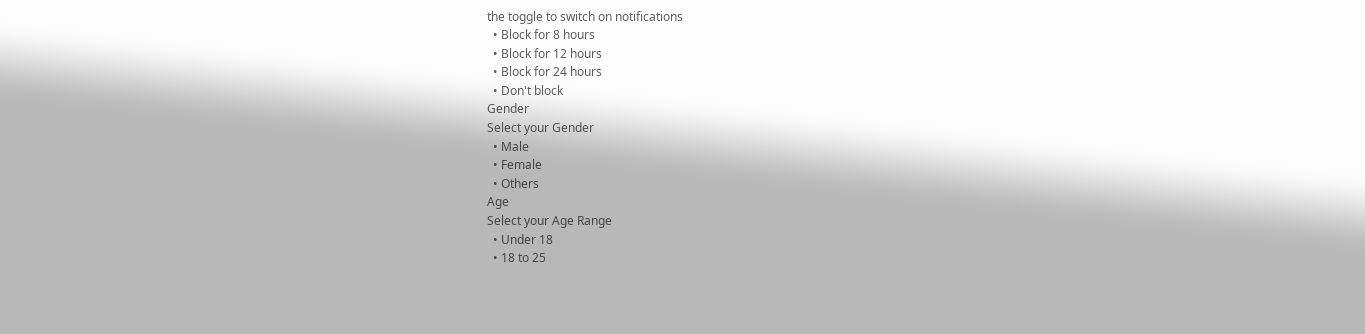the toggle to switch on notifications
  • Block for 8 hours
  • Block for 12 hours
  • Block for 24 hours
  • Don't block
Gender
Select your Gender
  • Male
  • Female
  • Others
Age
Select your Age Range
  • Under 18
  • 18 to 25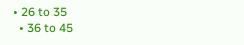• 26 to 35
  • 36 to 45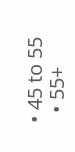• 45 to 55
  • 55+